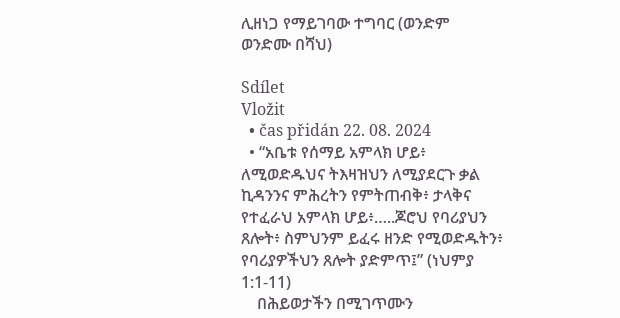ሊዘነጋ የማይገባው ተግባር (ወንድም ወንድሙ በሻህ)

Sdílet
Vložit
  • čas přidán 22. 08. 2024
  • “አቤቱ የሰማይ አምላክ ሆይ፥ ለሚወድዱህና ትእዛዝህን ለሚያደርጉ ቃል ኪዳንንና ምሕረትን የምትጠብቅ፥ ታላቅና የተፈራህ አምላክ ሆይ፥…..ጆሮህ የባሪያህን ጸሎት፥ ስምህንም ይፈሩ ዘንድ የሚወድዱትን፥ የባሪያዎችህን ጸሎት ያድምጥ፤” (ነህምያ 1:1-11)
    በሕይወታችን በሚገጥሙን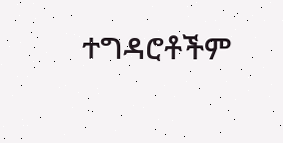ተግዳሮቶችም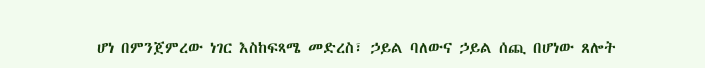ሆነ በምንጀምረው ነገር እስከፍጻሜ መድረስ፣ ኃይል ባለውና ኃይል ሰጪ በሆነው ጸሎት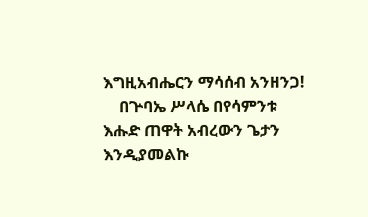እግዚአብሔርን ማሳሰብ አንዘንጋ!
    በጕባኤ ሥላሴ በየሳምንቱ እሑድ ጠዋት አብረውን ጌታን እንዲያመልኩ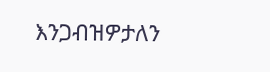እንጋብዝዎታለን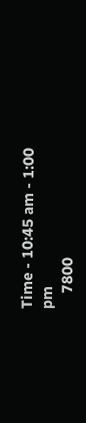Time - 10:45 am - 1:00 pm
    7800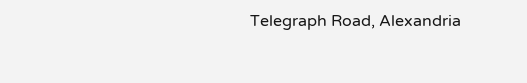Telegraph Road, Alexandria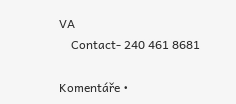VA
    Contact- 240 461 8681

Komentáře •